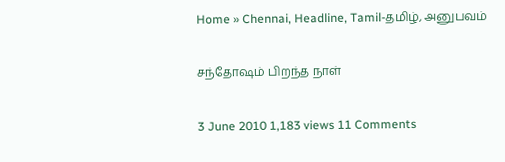Home » Chennai, Headline, Tamil-தமிழ், அனுபவம்

சந்தோஷம் பிறந்த நாள்

3 June 2010 1,183 views 11 Comments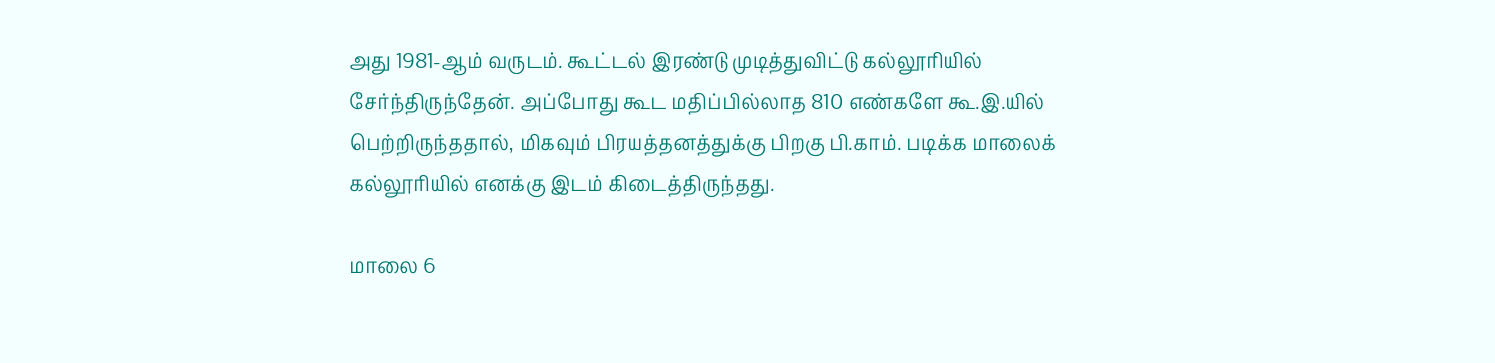அது 1981-ஆம் வருடம். கூட்டல் இரண்டு முடித்துவிட்டு கல்லூரியில் சேர்ந்திருந்தேன். அப்போது கூட மதிப்பில்லாத 810 எண்களே கூ.இ.யில் பெற்றிருந்ததால், மிகவும் பிரயத்தனத்துக்கு பிறகு பி.காம். படிக்க மாலைக் கல்லூரியில் எனக்கு இடம் கிடைத்திருந்தது.

மாலை 6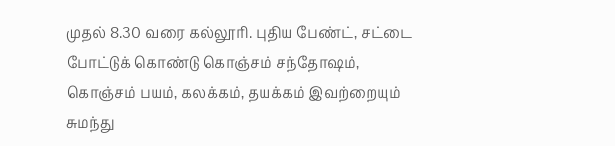முதல் 8.30 வரை கல்லூரி. புதிய பேண்ட், சட்டை போட்டுக் கொண்டு கொஞ்சம் சந்தோஷம், கொஞ்சம் பயம், கலக்கம், தயக்கம் இவற்றையும் சுமந்து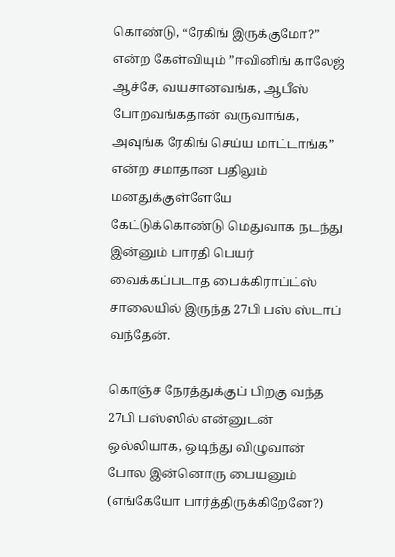கொண்டு, “ரேகிங் இருக்குமோ?” என்ற கேள்வியும் ”ஈவினிங் காலேஜ் ஆச்சே, வயசானவங்க, ஆபீஸ் போறவங்கதான் வருவாங்க, அவுங்க ரேகிங் செய்ய மாட்டாங்க” என்ற சமாதான பதிலும் மனதுக்குள்ளேயே கேட்டுக்கொண்டு மெதுவாக நடந்து இன்னும் பாரதி பெயர் வைக்கப்படாத பைக்கிராப்ட்ஸ் சாலையில் இருந்த 27பி பஸ் ஸ்டாப் வந்தேன்.

கொஞ்ச நேரத்துக்குப் பிறகு வந்த 27பி பஸ்ஸில் என்னுடன் ஒல்லியாக, ஒடிந்து விழுவான் போல இன்னொரு பையனும் (எங்கேயோ பார்த்திருக்கிறேனே?)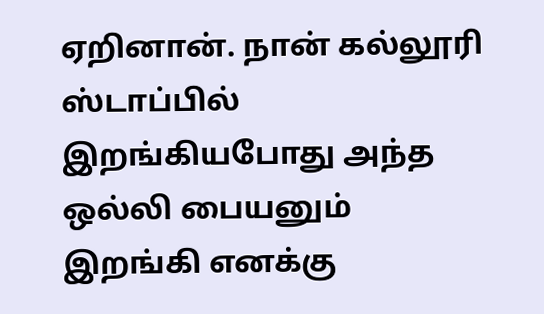ஏறினான். நான் கல்லூரி ஸ்டாப்பில் இறங்கியபோது அந்த ஒல்லி பையனும் இறங்கி எனக்கு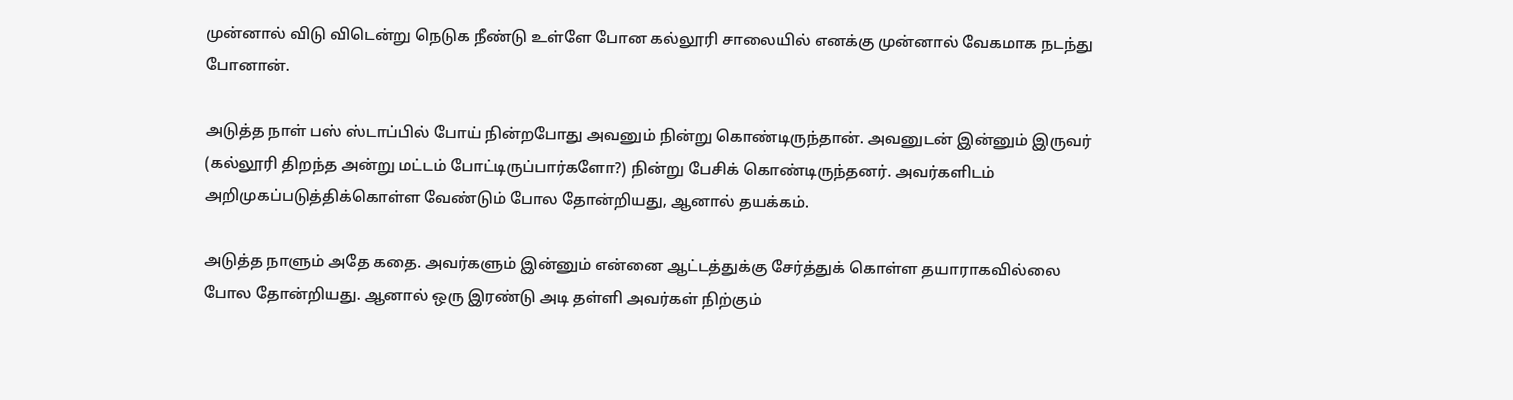முன்னால் விடு விடென்று நெடுக நீண்டு உள்ளே போன கல்லூரி சாலையில் எனக்கு முன்னால் வேகமாக நடந்து போனான்.

அடுத்த நாள் பஸ் ஸ்டாப்பில் போய் நின்றபோது அவனும் நின்று கொண்டிருந்தான். அவனுடன் இன்னும் இருவர் (கல்லூரி திறந்த அன்று மட்டம் போட்டிருப்பார்களோ?) நின்று பேசிக் கொண்டிருந்தனர். அவர்களிடம் அறிமுகப்படுத்திக்கொள்ள வேண்டும் போல தோன்றியது, ஆனால் தயக்கம்.

அடுத்த நாளும் அதே கதை. அவர்களும் இன்னும் என்னை ஆட்டத்துக்கு சேர்த்துக் கொள்ள தயாராகவில்லை போல தோன்றியது. ஆனால் ஒரு இரண்டு அடி தள்ளி அவர்கள் நிற்கும்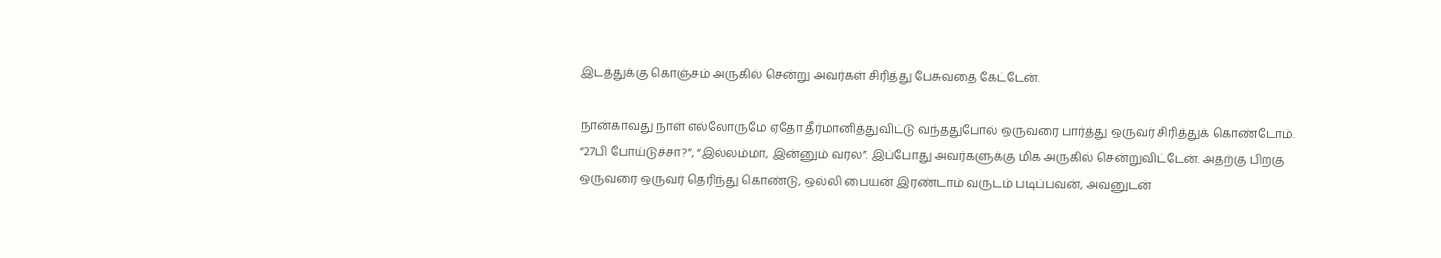இடத்துக்கு கொஞ்சம் அருகில் சென்று அவர்கள் சிரித்து பேசுவதை கேட்டேன்.

நான்காவது நாள் எல்லோருமே ஏதோ தீர்மானித்துவிட்டு வந்ததுபோல் ஒருவரை பார்த்து ஒருவர் சிரித்துக் கொண்டோம். “27பி போய்டுச்சா?”, “இல்லம்மா, இன்னும் வரல”. இப்போது அவர்களுக்கு மிக அருகில் சென்றுவிட்டேன். அதற்கு பிறகு ஒருவரை ஒருவர் தெரிந்து கொண்டு, ஒல்லி பையன் இரண்டாம் வருடம் படிப்பவன், அவனுடன்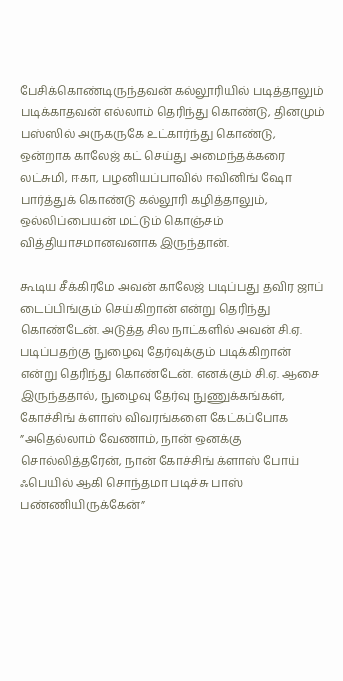பேசிக்கொண்டிருந்தவன் கல்லூரியில் படித்தாலும் படிக்காதவன் எல்லாம் தெரிந்து கொண்டு, தினமும் பஸ்ஸில் அருகருகே உட்கார்ந்து கொண்டு, ஒன்றாக காலேஜ் கட் செய்து அமைந்தக்கரை லட்சுமி, ஈகா, பழனியப்பாவில் ஈவினிங் ஷோ பார்த்துக் கொண்டு கல்லூரி கழித்தாலும், ஒல்லிப்பையன் மட்டும் கொஞ்சம் வித்தியாசமானவனாக இருந்தான்.

கூடிய சீக்கிரமே அவன் காலேஜ் படிப்பது தவிர ஜாப் டைப்பிங்கும் செய்கிறான் என்று தெரிந்து கொண்டேன். அடுத்த சில நாட்களில் அவன் சி.ஏ. படிப்பதற்கு நுழைவு தேர்வுக்கும் படிக்கிறான் என்று தெரிந்து கொண்டேன். எனக்கும் சி.ஏ. ஆசை இருந்ததால், நுழைவு தேர்வு நுணுக்கங்கள், கோச்சிங் க்ளாஸ் விவரங்களை கேட்கப்போக ”அதெல்லாம் வேணாம், நான் ஒனக்கு சொல்லித்தரேன், நான் கோச்சிங் க்ளாஸ் போய் ஃபெயில் ஆகி சொந்தமா படிச்சு பாஸ் பண்ணியிருக்கேன்”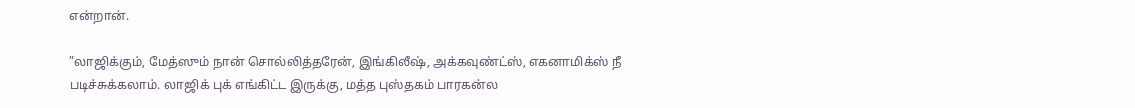என்றான்.

”லாஜிக்கும், மேத்ஸும் நான் சொல்லித்தரேன், இங்கிலீஷ், அக்கவுண்ட்ஸ், எகனாமிக்ஸ் நீ படிச்சுக்கலாம். லாஜிக் புக் எங்கிட்ட இருக்கு, மத்த புஸ்தகம் பாரகன்ல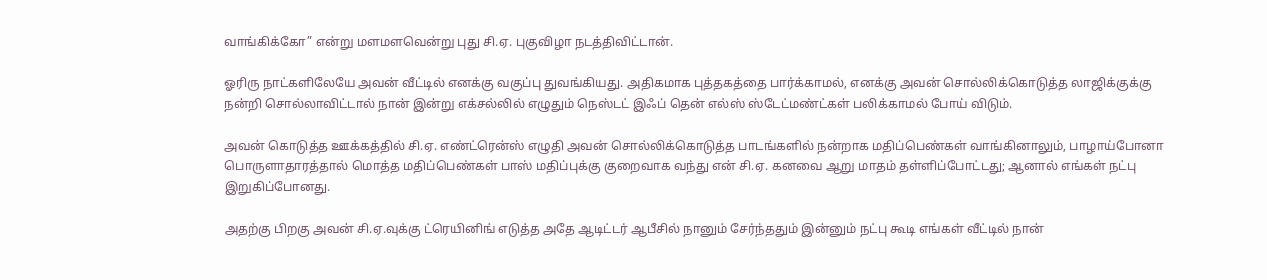வாங்கிக்கோ” என்று மளமளவென்று புது சி.ஏ. புகுவிழா நடத்திவிட்டான்.

ஓரிரு நாட்களிலேயே அவன் வீட்டில் எனக்கு வகுப்பு துவங்கியது. அதிகமாக புத்தகத்தை பார்க்காமல், எனக்கு அவன் சொல்லிக்கொடுத்த லாஜிக்குக்கு நன்றி சொல்லாவிட்டால் நான் இன்று எக்சல்லில் எழுதும் நெஸ்டட் இஃப் தென் எல்ஸ் ஸ்டேட்மண்ட்கள் பலிக்காமல் போய் விடும்.

அவன் கொடுத்த ஊக்கத்தில் சி.ஏ. எண்ட்ரென்ஸ் எழுதி அவன் சொல்லிக்கொடுத்த பாடங்களில் நன்றாக மதிப்பெண்கள் வாங்கினாலும், பாழாய்போனா பொருளாதாரத்தால் மொத்த மதிப்பெண்கள் பாஸ் மதிப்புக்கு குறைவாக வந்து என் சி.ஏ. கனவை ஆறு மாதம் தள்ளிப்போட்டது; ஆனால் எங்கள் நட்பு இறுகிப்போனது.

அதற்கு பிறகு அவன் சி.ஏ.வுக்கு ட்ரெயினிங் எடுத்த அதே ஆடிட்டர் ஆபீசில் நானும் சேர்ந்ததும் இன்னும் நட்பு கூடி எங்கள் வீட்டில் நான்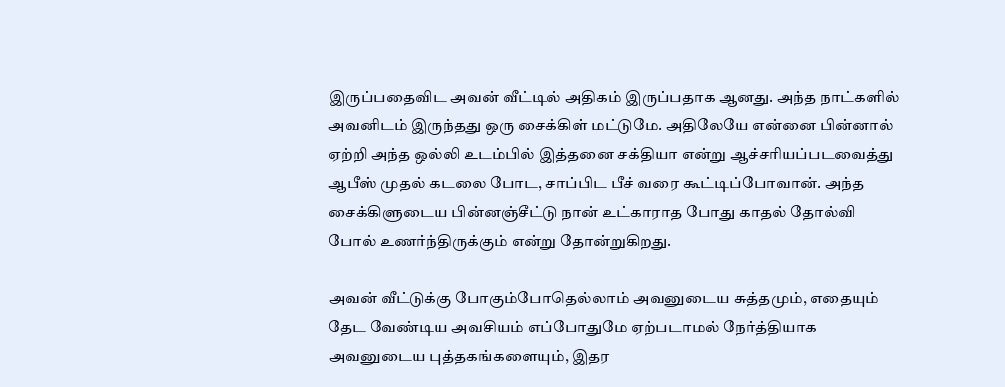இருப்பதைவிட அவன் வீட்டில் அதிகம் இருப்பதாக ஆனது. அந்த நாட்களில் அவனிடம் இருந்தது ஒரு சைக்கிள் மட்டுமே. அதிலேயே என்னை பின்னால் ஏற்றி அந்த ஒல்லி உடம்பில் இத்தனை சக்தியா என்று ஆச்சரியப்படவைத்து ஆபீஸ் முதல் கடலை போட, சாப்பிட பீச் வரை கூட்டிப்போவான். அந்த சைக்கிளுடைய பின்னஞ்சீட்டு நான் உட்காராத போது காதல் தோல்வி போல் உணர்ந்திருக்கும் என்று தோன்றுகிறது.

அவன் வீட்டுக்கு போகும்போதெல்லாம் அவனுடைய சுத்தமும், எதையும் தேட வேண்டிய அவசியம் எப்போதுமே ஏற்படாமல் நேர்த்தியாக அவனுடைய புத்தகங்களையும், இதர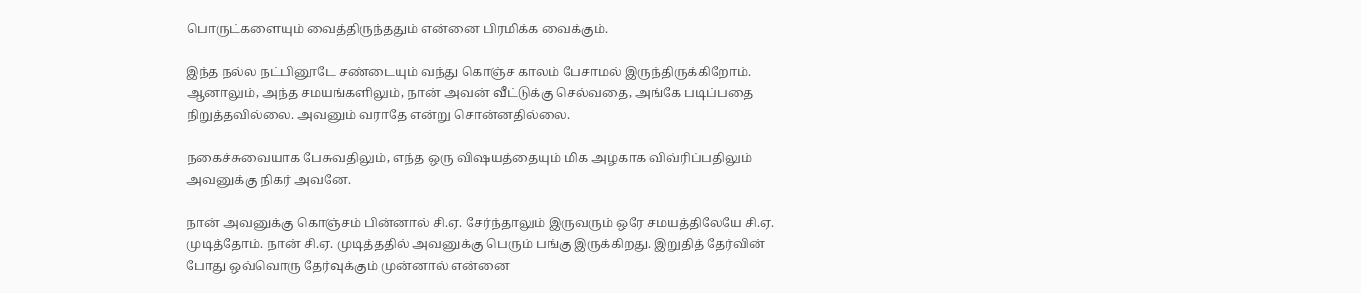பொருட்களையும் வைத்திருந்ததும் என்னை பிரமிக்க வைக்கும்.

இந்த நல்ல நட்பினூடே சண்டையும் வந்து கொஞ்ச காலம் பேசாமல் இருந்திருக்கிறோம். ஆனாலும், அந்த சமயங்களிலும், நான் அவன் வீட்டுக்கு செல்வதை, அங்கே படிப்பதை நிறுத்தவில்லை. அவனும் வராதே என்று சொன்னதில்லை.

நகைச்சுவையாக பேசுவதிலும், எந்த ஒரு விஷயத்தையும் மிக அழகாக விவ்ரிப்பதிலும் அவனுக்கு நிகர் அவனே.

நான் அவனுக்கு கொஞ்சம் பின்னால் சி.ஏ. சேர்ந்தாலும் இருவரும் ஒரே சமயத்திலேயே சி.ஏ. முடித்தோம். நான் சி.ஏ. முடித்ததில் அவனுக்கு பெரும் பங்கு இருக்கிறது. இறுதித் தேர்வின் போது ஒவ்வொரு தேர்வுக்கும் முன்னால் என்னை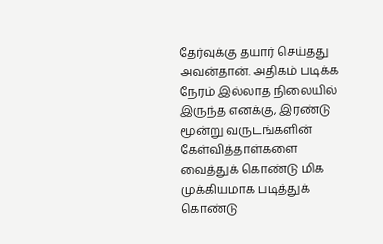தேர்வுக்கு தயார் செய்தது அவன்தான். அதிகம் படிக்க நேரம் இல்லாத நிலையில் இருந்த எனக்கு, இரண்டு மூன்று வருடங்களின் கேள்வித்தாள்களை வைத்துக் கொண்டு மிக முக்கியமாக படித்துக் கொண்டு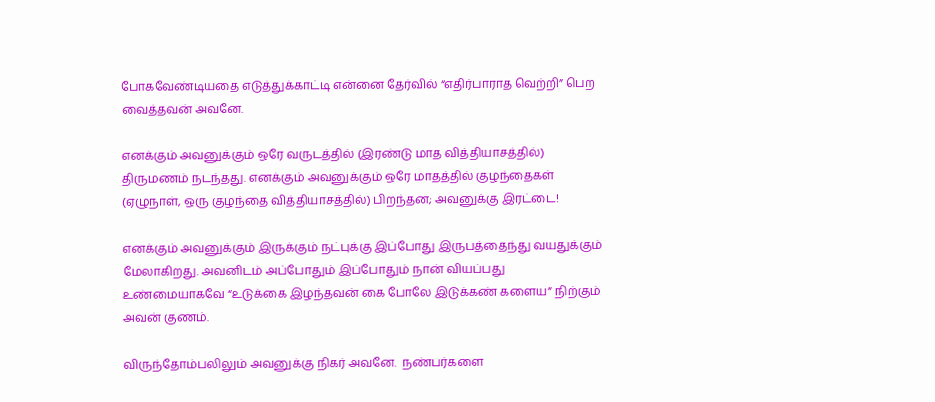போகவேண்டியதை எடுத்துக்காட்டி என்னை தேர்வில் “எதிர்பாராத வெற்றி” பெற வைத்தவன் அவனே.

எனக்கும் அவனுக்கும் ஒரே வருடத்தில் (இரண்டு மாத வித்தியாசத்தில்) திருமணம் நடந்தது. எனக்கும் அவனுக்கும் ஒரே மாதத்தில் குழந்தைகள் (ஏழுநாள், ஒரு குழந்தை வித்தியாசத்தில்) பிறந்தன; அவனுக்கு இரட்டை!

எனக்கும் அவனுக்கும் இருக்கும் நட்புக்கு இப்போது இருபத்தைந்து வயதுக்கும் மேலாகிறது. அவனிடம் அப்போதும் இப்போதும் நான் வியப்பது உண்மையாகவே “உடுக்கை இழந்தவன் கை போலே இடுக்கண் களைய” நிற்கும் அவன் குணம்.

விருந்தோம்பலிலும் அவனுக்கு நிகர் அவனே.  நண்பர்களை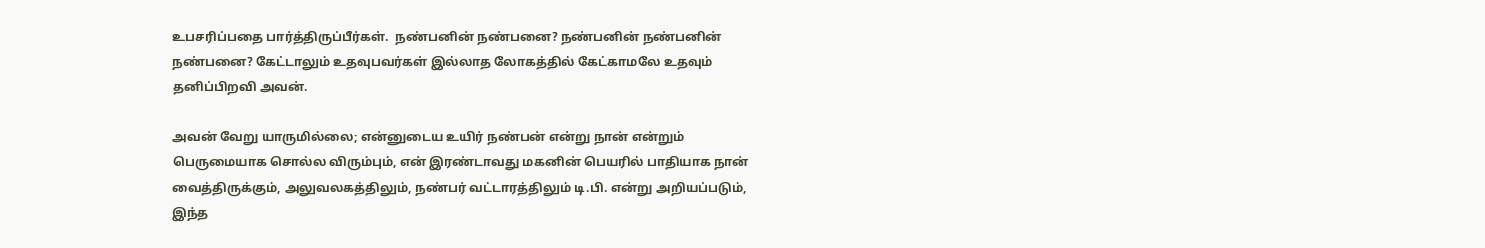உபசரிப்பதை பார்த்திருப்பீர்கள்.  நண்பனின் நண்பனை? நண்பனின் நண்பனின் நண்பனை? கேட்டாலும் உதவுபவர்கள் இல்லாத லோகத்தில் கேட்காமலே உதவும் தனிப்பிறவி அவன்.

அவன் வேறு யாருமில்லை; என்னுடைய உயிர் நண்பன் என்று நான் என்றும் பெருமையாக சொல்ல விரும்பும், என் இரண்டாவது மகனின் பெயரில் பாதியாக நான் வைத்திருக்கும், அலுவலகத்திலும், நண்பர் வட்டாரத்திலும் டி.பி. என்று அறியப்படும், இந்த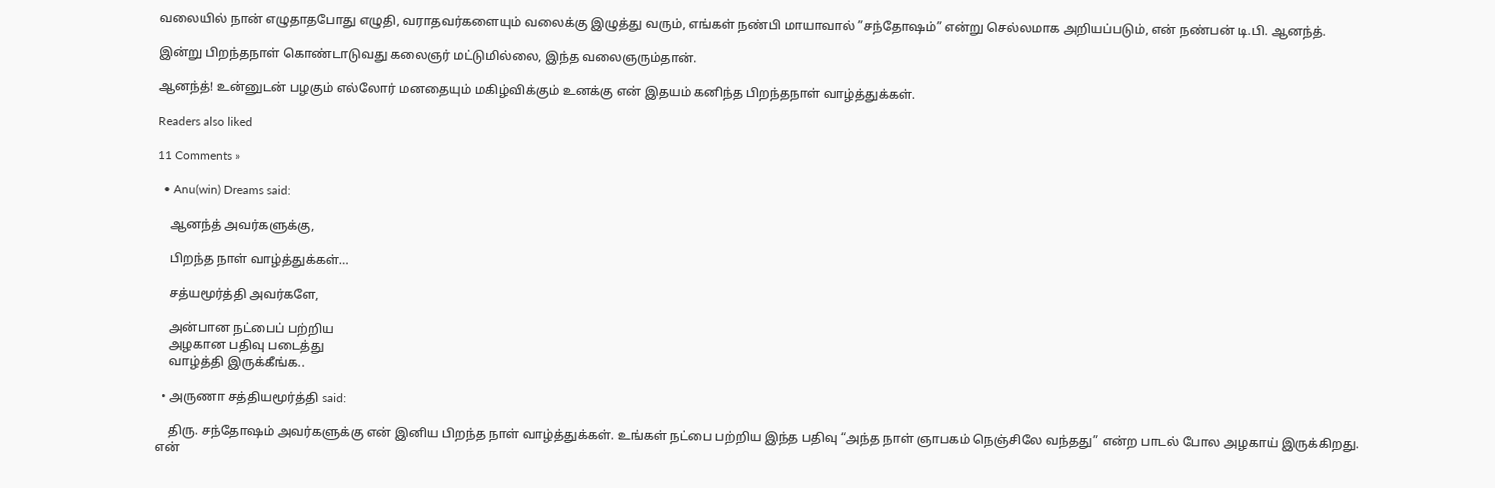வலையில் நான் எழுதாதபோது எழுதி, வராதவர்களையும் வலைக்கு இழுத்து வரும், எங்கள் நண்பி மாயாவால் ”சந்தோஷம்” என்று செல்லமாக அறியப்படும், என் நண்பன் டி.பி. ஆனந்த்.

இன்று பிறந்தநாள் கொண்டாடுவது கலைஞர் மட்டுமில்லை, இந்த வலைஞரும்தான்.

ஆனந்த்! உன்னுடன் பழகும் எல்லோர் மனதையும் மகிழ்விக்கும் உனக்கு என் இதயம் கனிந்த பிறந்தநாள் வாழ்த்துக்கள்.

Readers also liked

11 Comments »

  • Anu(win) Dreams said:

    ஆனந்த் அவர்களுக்கு,

    பிறந்த நாள் வாழ்த்துக்கள்…

    சத்யமூர்த்தி அவர்களே,

    அன்பான நட்பைப் பற்றிய
    அழகான பதிவு படைத்து
    வாழ்த்தி இருக்கீங்க..

  • அருணா சத்தியமூர்த்தி said:

    திரு. சந்தோஷம் அவர்களுக்கு என் இனிய பிறந்த நாள் வாழ்த்துக்கள். உங்கள் நட்பை பற்றிய இந்த பதிவு “அந்த நாள் ஞாபகம் நெஞ்சிலே வந்தது” என்ற பாடல் போல அழகாய் இருக்கிறது. என்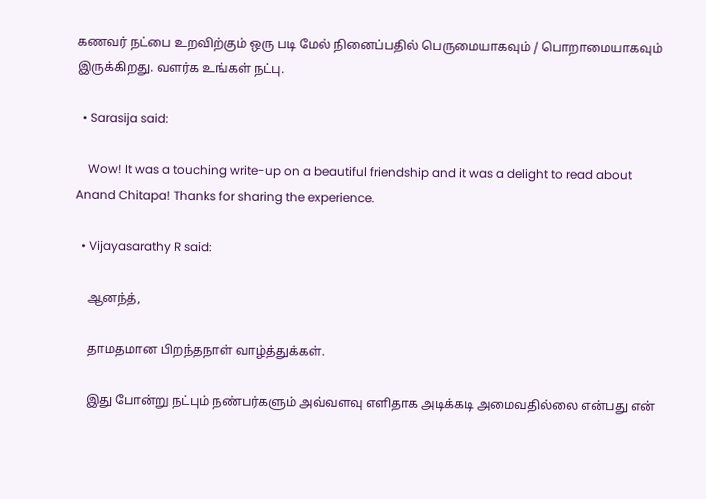கணவர் நட்பை உறவிற்கும் ஒரு படி மேல் நினைப்பதில் பெருமையாகவும் / பொறாமையாகவும் இருக்கிறது. வளர்க உங்கள் நட்பு.

  • Sarasija said:

    Wow! It was a touching write-up on a beautiful friendship and it was a delight to read about Anand Chitapa! Thanks for sharing the experience.

  • Vijayasarathy R said:

    ஆனந்த்,

    தாமதமான பிறந்தநாள் வாழ்த்துக்கள்.

    இது போன்று நட்பும் நண்பர்களும் அவ்வளவு எளிதாக அடிக்கடி அமைவதில்லை என்பது என்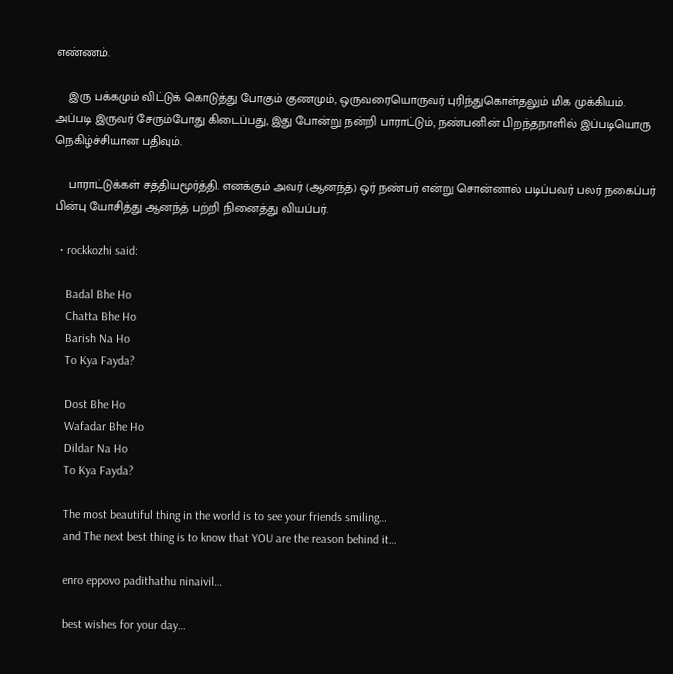எண்ணம்.

    இரு பக்கமும் விட்டுக் கொடுத்து போகும் குணமும், ஒருவரையொருவர் புரிந்துகொள்தலும் மிக முக்கியம். அப்படி இருவர் சேரும்போது கிடைப்பது, இது போன்று நன்றி பாராட்டும், நண்பனின் பிறந்தநாளில் இப்படியொரு நெகிழ்ச்சியான பதிவும்.

    பாராட்டுக்கள் சத்தியமூர்த்தி. எனக்கும் அவர் (ஆனந்த்) ஒர் நண்பர் என்று சொன்னால் படிப்பவர் பலர் நகைப்பர் பின்பு யோசித்து ஆனந்த் பற்றி நினைத்து வியப்பர்.

  • rockkozhi said:

    Badal Bhe Ho
    Chatta Bhe Ho
    Barish Na Ho
    To Kya Fayda?

    Dost Bhe Ho
    Wafadar Bhe Ho
    Dildar Na Ho
    To Kya Fayda?

    The most beautiful thing in the world is to see your friends smiling…
    and The next best thing is to know that YOU are the reason behind it…

    enro eppovo padithathu ninaivil…

    best wishes for your day…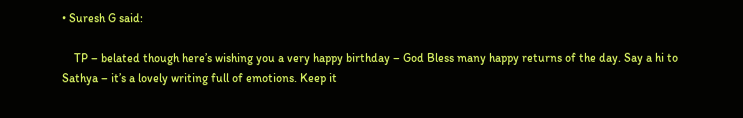• Suresh G said:

    TP – belated though here’s wishing you a very happy birthday – God Bless many happy returns of the day. Say a hi to Sathya – it’s a lovely writing full of emotions. Keep it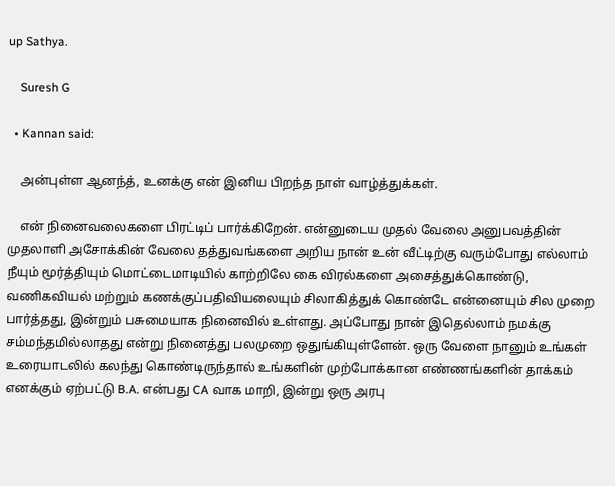up Sathya.

    Suresh G

  • Kannan said:

    அன்புள்ள ஆனந்த், உனக்கு என் இனிய பிறந்த நாள் வாழ்த்துக்கள்.

    என் நினைவலைகளை பிரட்டிப் பார்க்கிறேன். என்னுடைய முதல் வேலை அனுபவத்தின் முதலாளி அசோக்கின் வேலை தத்துவங்களை அறிய நான் உன் வீட்டிற்கு வரும்போது எல்லாம் நீயும் மூர்த்தியும் மொட்டைமாடியில் காற்றிலே கை விரல்களை அசைத்துக்கொண்டு, வணிகவியல் மற்றும் கணக்குப்பதிவியலையும் சிலாகித்துக் கொண்டே என்னையும் சில முறை பார்த்தது, இன்றும் பசுமையாக நினைவில் உள்ளது. அப்போது நான் இதெல்லாம் நமக்கு சம்மந்தமில்லாதது என்று நினைத்து பலமுறை ஒதுங்கியுள்ளேன். ஒரு வேளை நானும் உங்கள் உரையாடலில் கலந்து கொண்டிருந்தால் உங்களின் முற்போக்கான எண்ணங்களின் தாக்கம் எனக்கும் ஏற்பட்டு B.A. என்பது CA வாக மாறி, இன்று ஒரு அரபு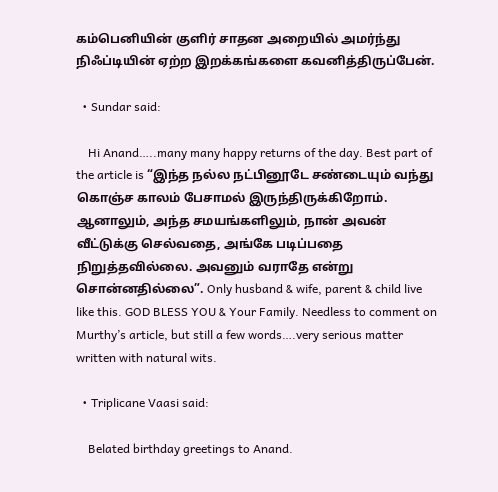கம்பெனியின் குளிர் சாதன அறையில் அமர்ந்து நிஃப்டியின் ஏற்ற இறக்கங்களை கவனித்திருப்பேன்.

  • Sundar said:

    Hi Anand…..many many happy returns of the day. Best part of the article is “இந்த நல்ல நட்பினூடே சண்டையும் வந்து கொஞ்ச காலம் பேசாமல் இருந்திருக்கிறோம். ஆனாலும், அந்த சமயங்களிலும், நான் அவன் வீட்டுக்கு செல்வதை, அங்கே படிப்பதை நிறுத்தவில்லை. அவனும் வராதே என்று சொன்னதில்லை”. Only husband & wife, parent & child live like this. GOD BLESS YOU & Your Family. Needless to comment on Murthy’s article, but still a few words….very serious matter written with natural wits.

  • Triplicane Vaasi said:

    Belated birthday greetings to Anand.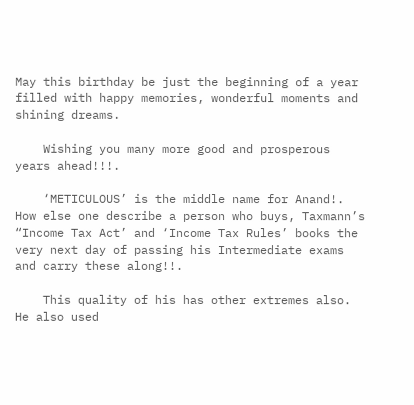May this birthday be just the beginning of a year filled with happy memories, wonderful moments and shining dreams.

    Wishing you many more good and prosperous years ahead!!!.

    ‘METICULOUS’ is the middle name for Anand!. How else one describe a person who buys, Taxmann’s “Income Tax Act’ and ‘Income Tax Rules’ books the very next day of passing his Intermediate exams and carry these along!!.

    This quality of his has other extremes also. He also used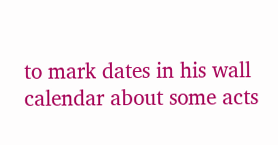to mark dates in his wall calendar about some acts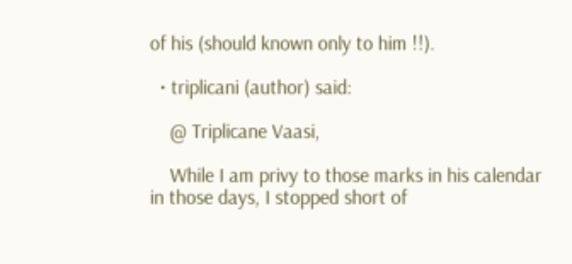of his (should known only to him !!).

  • triplicani (author) said:

    @ Triplicane Vaasi,

    While I am privy to those marks in his calendar in those days, I stopped short of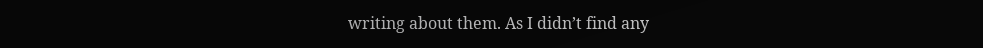writing about them. As I didn’t find any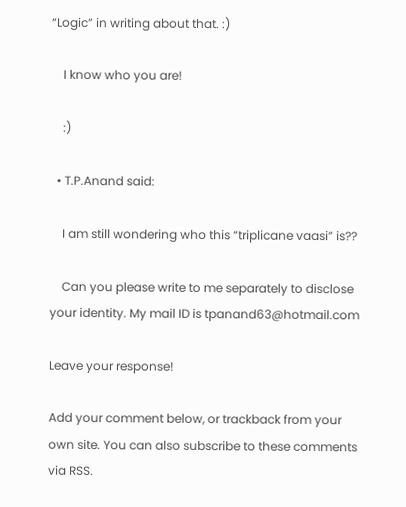“Logic” in writing about that. :)

    I know who you are!

    :)

  • T.P.Anand said:

    I am still wondering who this “triplicane vaasi” is??

    Can you please write to me separately to disclose your identity. My mail ID is tpanand63@hotmail.com

Leave your response!

Add your comment below, or trackback from your own site. You can also subscribe to these comments via RSS.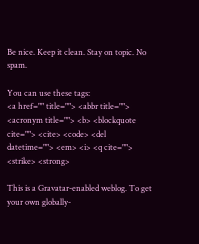Be nice. Keep it clean. Stay on topic. No spam.

You can use these tags:
<a href="" title=""> <abbr title=""> <acronym title=""> <b> <blockquote cite=""> <cite> <code> <del datetime=""> <em> <i> <q cite=""> <strike> <strong>

This is a Gravatar-enabled weblog. To get your own globally-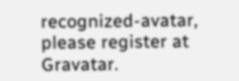recognized-avatar, please register at Gravatar.